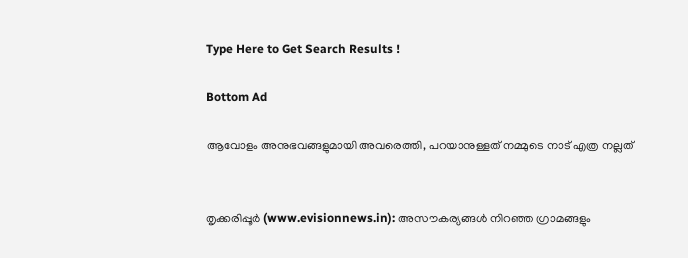Type Here to Get Search Results !

Bottom Ad

ആവോളം അനുഭവങ്ങളുമായി അവരെത്തി, പറയാനുള്ളത് നമ്മുടെ നാട് എത്ര നല്ലത്


തൃക്കരിപ്പൂര്‍ (www.evisionnews.in): അസൗകര്യങ്ങള്‍ നിറഞ്ഞ ഗ്രാമങ്ങളും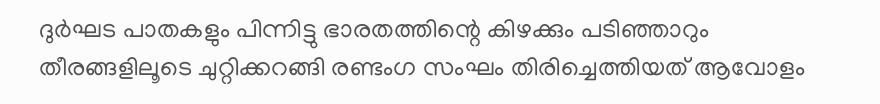ദുര്‍ഘട പാതകളും പിന്നിട്ടു ഭാരതത്തിന്റെ കിഴക്കും പടിഞ്ഞാറും തീരങ്ങളിലൂടെ ചുറ്റിക്കറങ്ങി രണ്ടംഗ സംഘം തിരിച്ചെത്തിയത് ആവോളം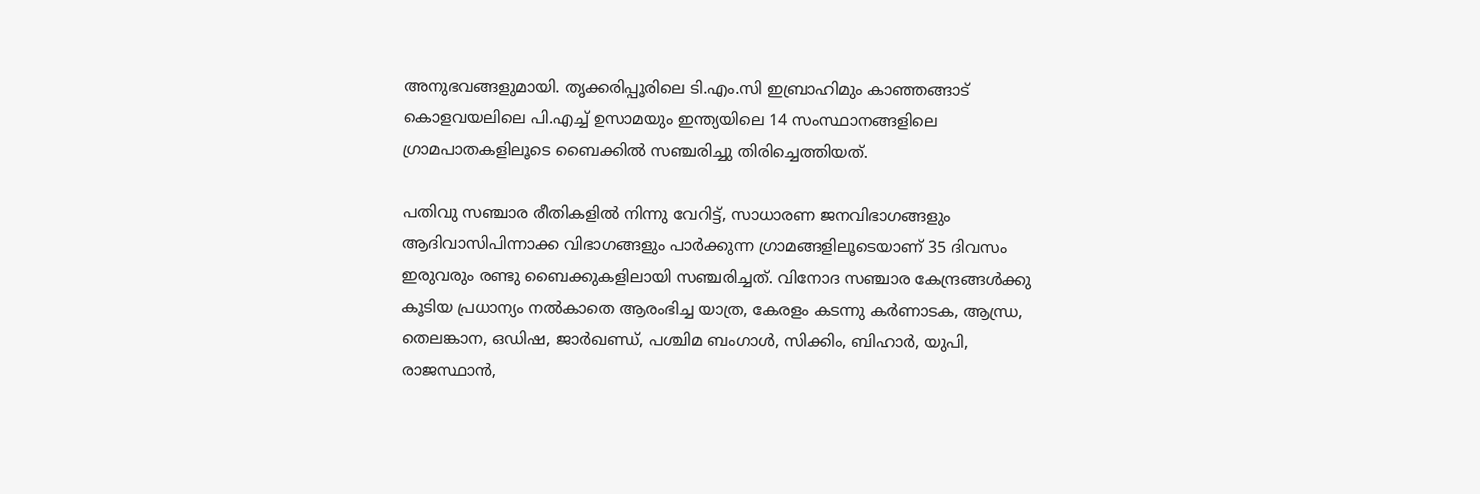അനുഭവങ്ങളുമായി. തൃക്കരിപ്പൂരിലെ ടി.എം.സി ഇബ്രാഹിമും കാഞ്ഞങ്ങാട് കൊളവയലിലെ പി.എച്ച് ഉസാമയും ഇന്ത്യയിലെ 14 സംസ്ഥാനങ്ങളിലെ ഗ്രാമപാതകളിലൂടെ ബൈക്കില്‍ സഞ്ചരിച്ചു തിരിച്ചെത്തിയത്.

പതിവു സഞ്ചാര രീതികളില്‍ നിന്നു വേറിട്ട്, സാധാരണ ജനവിഭാഗങ്ങളും ആദിവാസിപിന്നാക്ക വിഭാഗങ്ങളും പാര്‍ക്കുന്ന ഗ്രാമങ്ങളിലൂടെയാണ് 35 ദിവസം ഇരുവരും രണ്ടു ബൈക്കുകളിലായി സഞ്ചരിച്ചത്. വിനോദ സഞ്ചാര കേന്ദ്രങ്ങള്‍ക്കു കൂടിയ പ്രധാന്യം നല്‍കാതെ ആരംഭിച്ച യാത്ര, കേരളം കടന്നു കര്‍ണാടക, ആന്ധ്ര, തെലങ്കാന, ഒഡിഷ, ജാര്‍ഖണ്ഡ്, പശ്ചിമ ബംഗാള്‍, സിക്കിം, ബിഹാര്‍, യുപി, രാജസ്ഥാന്‍,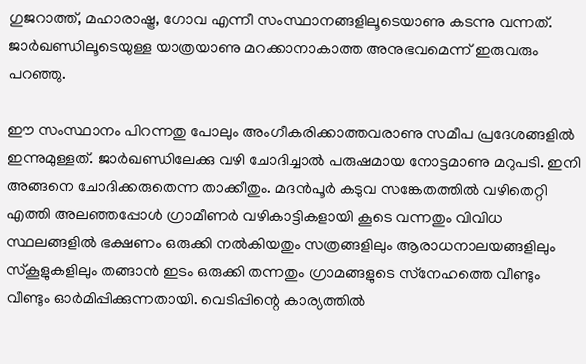ഗുജറാത്ത്, മഹാരാഷ്ട്ര, ഗോവ എന്നീ സംസ്ഥാനങ്ങളിലൂടെയാണു കടന്നു വന്നത്. ജാര്‍ഖണ്ഡിലൂടെയുള്ള യാത്രയാണു മറക്കാനാകാത്ത അനുഭവമെന്ന് ഇരുവരും പറഞ്ഞു.

ഈ സംസ്ഥാനം പിറന്നതു പോലും അംഗീകരിക്കാത്തവരാണു സമീപ പ്രദേശങ്ങളില്‍ ഇന്നുമുള്ളത്. ജാര്‍ഖണ്ഡിലേക്കു വഴി ചോദിച്ചാല്‍ പരുഷമായ നോട്ടമാണു മറുപടി. ഇനി അങ്ങനെ ചോദിക്കരുതെന്ന താക്കീതും. മദന്‍പൂര്‍ കടുവ സങ്കേതത്തില്‍ വഴിതെറ്റി എത്തി അലഞ്ഞപ്പോള്‍ ഗ്രാമീണര്‍ വഴികാട്ടികളായി കൂടെ വന്നതും വിവിധ സ്ഥലങ്ങളില്‍ ഭക്ഷണം ഒരുക്കി നല്‍കിയതും സത്രങ്ങളിലും ആരാധനാലയങ്ങളിലും സ്‌കൂളുകളിലും തങ്ങാന്‍ ഇടം ഒരുക്കി തന്നതും ഗ്രാമങ്ങളുടെ സ്‌നേഹത്തെ വീണ്ടും വീണ്ടും ഓര്‍മിപ്പിക്കുന്നതായി. വെടിപ്പിന്റെ കാര്യത്തില്‍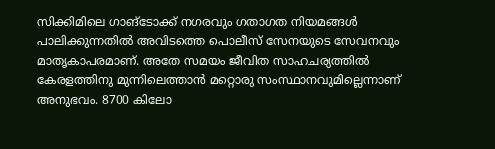സിക്കിമിലെ ഗാങ്‌ടോക്ക് നഗരവും ഗതാഗത നിയമങ്ങള്‍ പാലിക്കുന്നതില്‍ അവിടത്തെ പൊലീസ് സേനയുടെ സേവനവും മാതൃകാപരമാണ്. അതേ സമയം ജീവിത സാഹചര്യത്തില്‍ കേരളത്തിനു മുന്നിലെത്താന്‍ മറ്റൊരു സംസ്ഥാനവുമില്ലെന്നാണ് അനുഭവം. 8700 കിലോ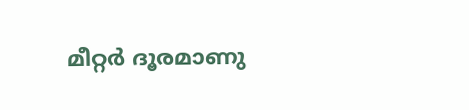മീറ്റര്‍ ദൂരമാണു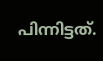പിന്നിട്ടത്.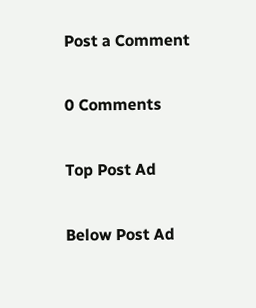Post a Comment

0 Comments

Top Post Ad

Below Post Ad